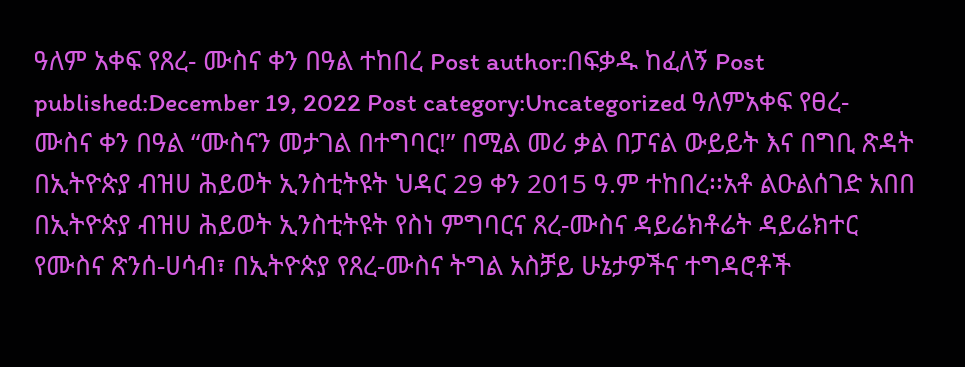ዓለም አቀፍ የጸረ- ሙስና ቀን በዓል ተከበረ Post author:በፍቃዱ ከፈለኝ Post published:December 19, 2022 Post category:Uncategorized ዓለምአቀፍ የፀረ- ሙስና ቀን በዓል “ሙስናን መታገል በተግባር!” በሚል መሪ ቃል በፓናል ውይይት እና በግቢ ጽዳት በኢትዮጵያ ብዝሀ ሕይወት ኢንስቲትዩት ህዳር 29 ቀን 2015 ዓ.ም ተከበረ፡፡አቶ ልዑልሰገድ አበበ በኢትዮጵያ ብዝሀ ሕይወት ኢንስቲትዩት የስነ ምግባርና ጸረ-ሙስና ዳይሬክቶሬት ዳይሬክተር የሙስና ጽንሰ-ሀሳብ፣ በኢትዮጵያ የጸረ-ሙስና ትግል አስቻይ ሁኔታዎችና ተግዳሮቶች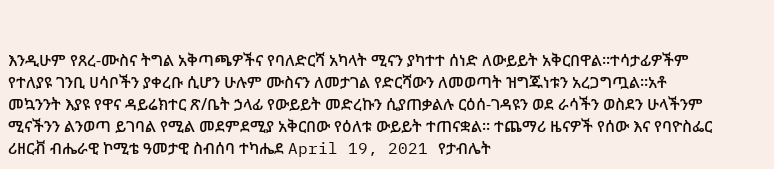እንዲሁም የጸረ-ሙስና ትግል አቅጣጫዎችና የባለድርሻ አካላት ሚናን ያካተተ ሰነድ ለውይይት አቅርበዋል፡፡ተሳታፊዎችም የተለያዩ ገንቢ ሀሳቦችን ያቀረቡ ሲሆን ሁሉም ሙስናን ለመታገል የድርሻውን ለመወጣት ዝግጁነቱን አረጋግጧል፡፡አቶ መኳንንት እያዩ የዋና ዳይሬክተር ጽ/ቤት ኃላፊ የውይይት መድረኩን ሲያጠቃልሉ ርዕሰ-ገዳዩን ወደ ራሳችን ወስደን ሁላችንም ሚናችንን ልንወጣ ይገባል የሚል መደምደሚያ አቅርበው የዕለቱ ውይይት ተጠናቋል፡፡ ተጨማሪ ዜናዎች የሰው እና የባዮስፌር ሪዘርቭ ብሔራዊ ኮሚቴ ዓመታዊ ስብሰባ ተካሔደ April 19, 2021 የታብሌት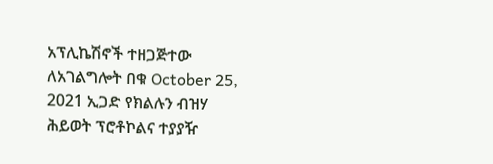አፕሊኬሽኖች ተዘጋጅተው ለአገልግሎት በቁ October 25, 2021 ኢጋድ የክልሉን ብዝሃ ሕይወት ፕሮቶኮልና ተያያዥ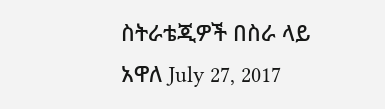ስትራቴጂዎች በስራ ላይ አዋለ July 27, 2017